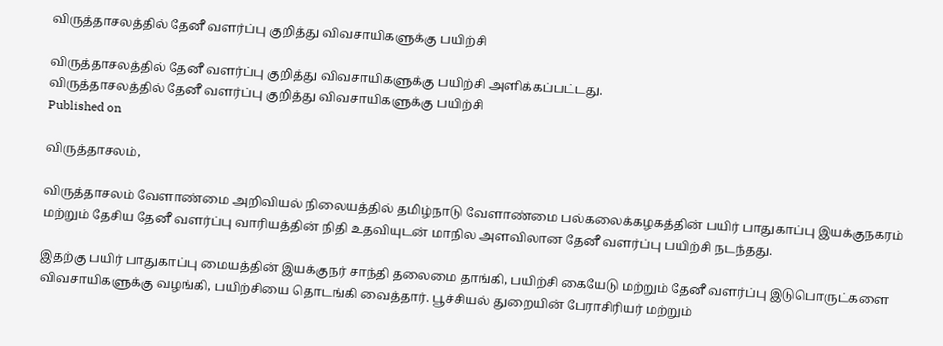விருத்தாசலத்தில் தேனீ வளர்ப்பு குறித்து விவசாயிகளுக்கு பயிற்சி

விருத்தாசலத்தில் தேனீ வளர்ப்பு குறித்து விவசாயிகளுக்கு பயிற்சி அளிக்கப்பட்டது.
விருத்தாசலத்தில் தேனீ வளர்ப்பு குறித்து விவசாயிகளுக்கு பயிற்சி
Published on

விருத்தாசலம்,

விருத்தாசலம் வேளாண்மை அறிவியல் நிலையத்தில் தமிழ்நாடு வேளாண்மை பல்கலைக்கழகத்தின் பயிர் பாதுகாப்பு இயக்குநகரம் மற்றும் தேசிய தேனீ வளர்ப்பு வாரியத்தின் நிதி உதவியுடன் மாநில அளவிலான தேனீ வளர்ப்பு பயிற்சி நடந்தது.

இதற்கு பயிர் பாதுகாப்பு மையத்தின் இயக்குநர் சாந்தி தலைமை தாங்கி, பயிற்சி கையேடு மற்றும் தேனீ வளர்ப்பு இடுபொருட்களை விவசாயிகளுக்கு வழங்கி, பயிற்சியை தொடங்கி வைத்தார். பூச்சியல் துறையின் பேராசிரியர் மற்றும்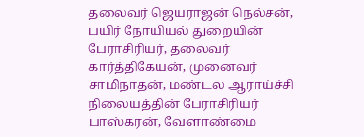தலைவர் ஜெயராஜன் நெல்சன், பயிர் நோயியல் துறையின் பேராசிரியர், தலைவர் கார்த்திகேயன், முனைவர் சாமிநாதன், மண்டல ஆராய்ச்சி நிலையத்தின் பேராசிரியர் பாஸ்கரன், வேளாண்மை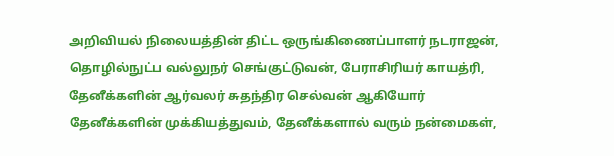அறிவியல் நிலையத்தின் திட்ட ஒருங்கிணைப்பாளர் நடராஜன், தொழில்நுட்ப வல்லுநர் செங்குட்டுவன், பேராசிரியர் காயத்ரி, தேனீக்களின் ஆர்வலர் சுதந்திர செல்வன் ஆகியோர் தேனீக்களின் முக்கியத்துவம், தேனீக்களால் வரும் நன்மைகள்,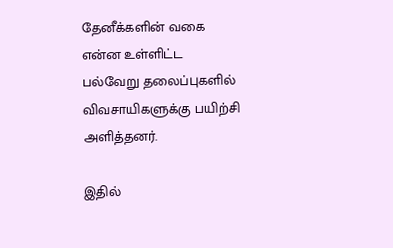தேனீக்களின் வகை என்ன உள்ளிட்ட பல்வேறு தலைப்புகளில் விவசாயிகளுக்கு பயிற்சி அளித்தனர்.

இதில்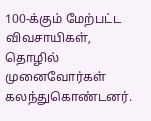100-க்கும் மேற்பட்ட விவசாயிகள், தொழில் முனைவோர்கள் கலந்துகொண்டனர்.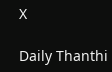X

Daily Thanthi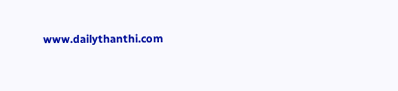www.dailythanthi.com